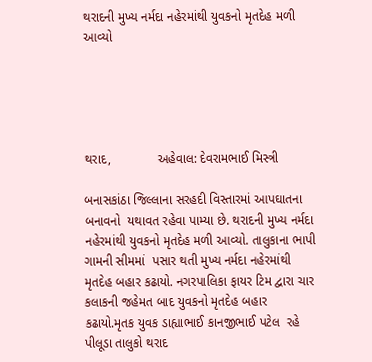થરાદની મુખ્ય નર્મદા નહેરમાંથી યુવકનો મૃતદેહ મળી આવ્યો





થરાદ,             અહેવાલ: દેવરામભાઈ મિસ્ત્રી

બનાસકાંઠા જિલ્લાના સરહદી વિસ્તારમાં આપઘાતના બનાવનો  યથાવત રહેવા પામ્યા છે. થરાદની મુખ્ય નર્મદા નહેરમાંથી યુવકનો મૃતદેહ મળી આવ્યો. તાલુકાના ભાપી ગામની સીમમાં  પસાર થતી મુખ્ય નર્મદા નહેરમાંથી મૃતદેહ બહાર કઢાયો. નગરપાલિકા ફાયર ટિમ દ્વારા ચાર કલાકની જહેમત બાદ યુવકનો મૃતદેહ બહાર કઢાયો.મૃતક યુવક ડાહ્યાભાઈ કાનજીભાઈ પટેલ  રહે પીલૂડા તાલુકો થરાદ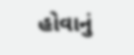હોવાનું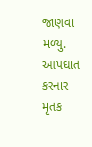જાણવા મળ્યુ. આપઘાત કરનાર મૃતક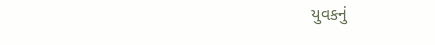યુવકનું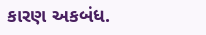કારણ અકબંધ.